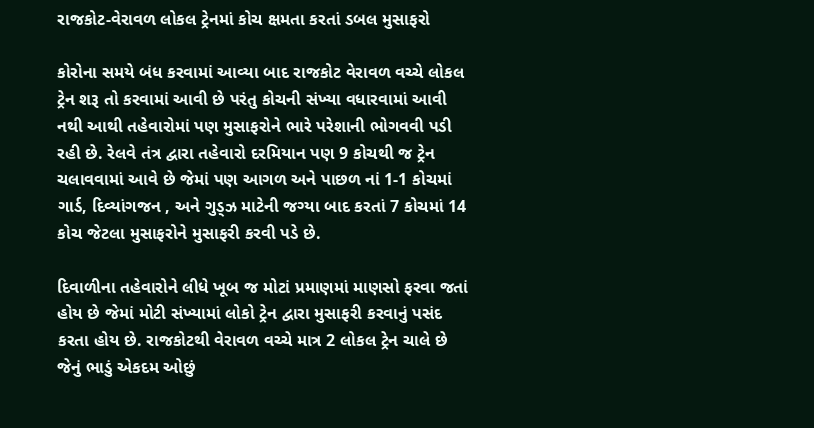રાજકોટ-વેરાવળ લોકલ ટ્રેનમાં કોચ ક્ષમતા કરતાં ડબલ મુસાફરો

કોરોના સમયે બંધ કરવામાં આવ્યા બાદ રાજકોટ વેરાવળ વચ્ચે લોકલ ટ્રેન શરૂ તો કરવામાં આવી છે પરંતુ કોચની સંખ્યા વધારવામાં આવી નથી આથી તહેવારોમાં પણ મુસાફરોને ભારે પરેશાની ભોગવવી પડી રહી છે. રેલવે તંત્ર દ્વારા તહેવારો દરમિયાન પણ 9 કોચથી જ ટ્રેન ચલાવવામાં આવે છે જેમાં પણ આગળ અને પાછળ નાં 1-1 કોચમાં ગાર્ડ, દિવ્યાંગજન , અને ગુડ્ઝ માટેની જગ્યા બાદ કરતાં 7 કોચમાં 14 કોચ જેટલા મુસાફરોને મુસાફરી કરવી પડે છે.

દિવાળીના તહેવારોને લીધે ખૂબ જ મોટાં પ્રમાણમાં માણસો ફરવા જતાં હોય છે જેમાં મોટી સંખ્યામાં લોકો ટ્રેન દ્વારા મુસાફરી કરવાનું પસંદ કરતા હોય છે. રાજકોટથી વેરાવળ વચ્ચે માત્ર 2 લોકલ ટ્રેન ચાલે છે જેનું ભાડું એકદમ ઓછું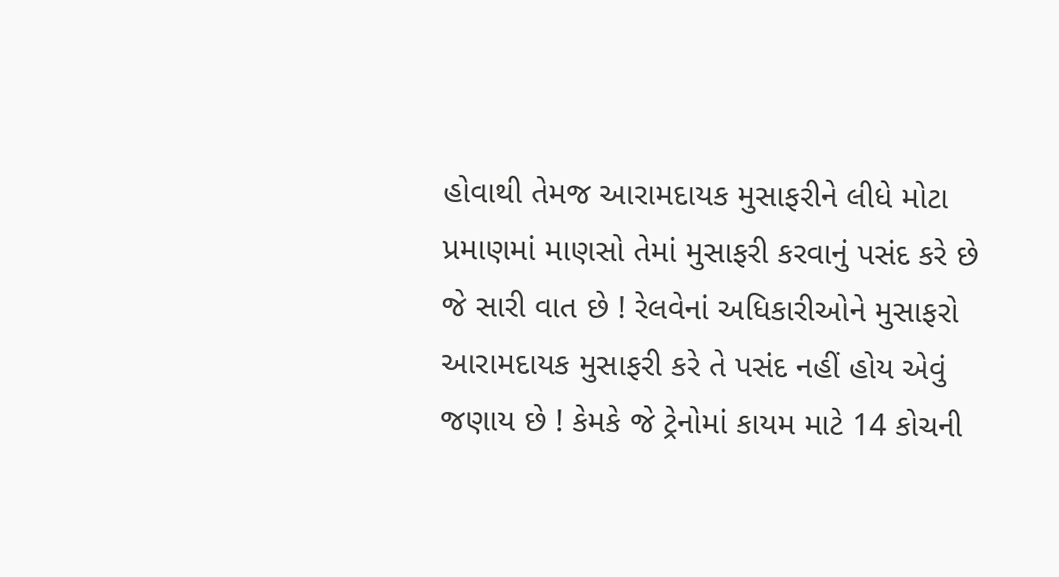હોવાથી તેમજ આરામદાયક મુસાફરીને લીધે મોટા પ્રમાણમાં માણસો તેમાં મુસાફરી કરવાનું પસંદ કરે છે જે સારી વાત છે ! રેલવેનાં અધિકારીઓને મુસાફરો આરામદાયક મુસાફરી કરે તે પસંદ નહીં હોય એવું જણાય છે ! કેમકે જે ટ્રેનોમાં કાયમ માટે 14 કોચની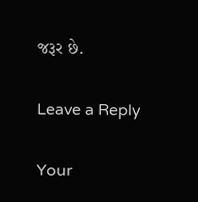જરૂર છે.

Leave a Reply

Your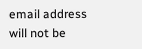email address will not be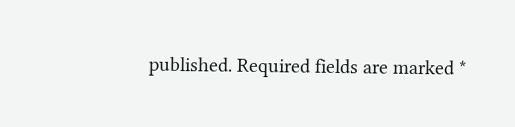published. Required fields are marked *